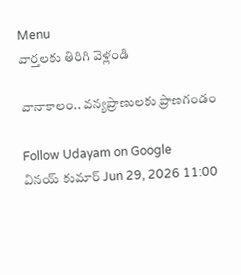Menu
వార్తలకు తిరిగి వెళ్లండి

వానాకాలం.. వన్యప్రాణులకు ప్రాణగండం

Follow Udayam on Google
వినయ్ కుమార్ Jun 29, 2026 11:00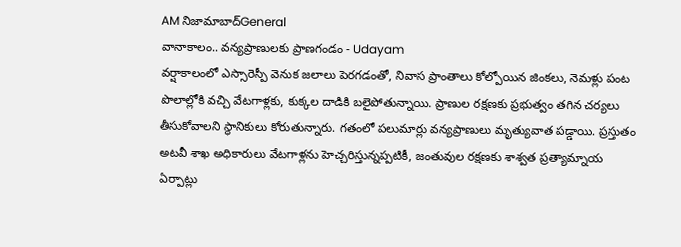AM నిజామాబాద్General
వానాకాలం.. వన్యప్రాణులకు ప్రాణగండం - Udayam
వర్షాకాలంలో ఎస్సారెస్పీ వెనుక జలాలు పెరగడంతో, నివాస ప్రాంతాలు కోల్పోయిన జింకలు, నెమళ్లు పంట పొలాల్లోకి వచ్చి వేటగాళ్లకు, కుక్కల దాడికి బలైపోతున్నాయి. ప్రాణుల రక్షణకు ప్రభుత్వం తగిన చర్యలు తీసుకోవాలని స్థానికులు కోరుతున్నారు. గతంలో పలుమార్లు వన్యప్రాణులు మృత్యువాత పడ్డాయి. ప్రస్తుతం అటవీ శాఖ అధికారులు వేటగాళ్లను హెచ్చరిస్తున్నప్పటికీ, జంతువుల రక్షణకు శాశ్వత ప్రత్యామ్నాయ ఏర్పాట్లు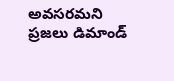అవసరమని ప్రజలు డిమాండ్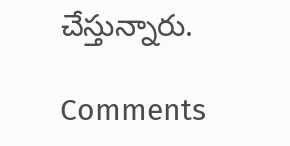చేస్తున్నారు.

Comments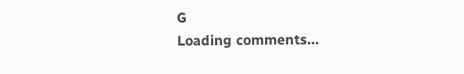G
Loading comments...